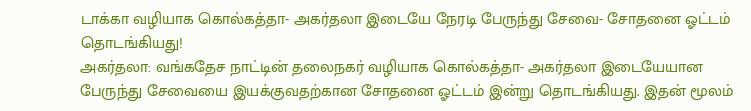டாக்கா வழியாக கொல்கத்தா- அகர்தலா இடையே நேரடி பேருந்து சேவை- சோதனை ஓட்டம் தொடங்கியது!
அகர்தலா: வங்கதேச நாட்டின் தலைநகர் வழியாக கொல்கத்தா- அகர்தலா இடையேயான பேருந்து சேவையை இயக்குவதற்கான சோதனை ஓட்டம் இன்று தொடங்கியது. இதன் மூலம்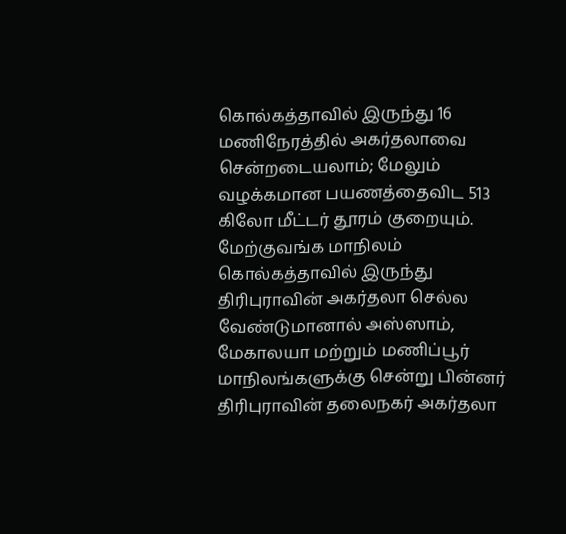கொல்கத்தாவில் இருந்து 16 மணிநேரத்தில் அகர்தலாவை சென்றடையலாம்; மேலும் வழக்கமான பயணத்தைவிட 513 கிலோ மீட்டர் தூரம் குறையும்.
மேற்குவங்க மாநிலம் கொல்கத்தாவில் இருந்து திரிபுராவின் அகர்தலா செல்ல வேண்டுமானால் அஸ்ஸாம், மேகாலயா மற்றும் மணிப்பூர் மாநிலங்களுக்கு சென்று பின்னர் திரிபுராவின் தலைநகர் அகர்தலா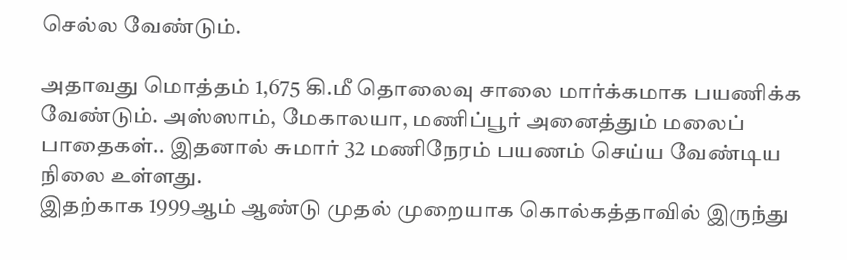செல்ல வேண்டும்.

அதாவது மொத்தம் 1,675 கி.மீ தொலைவு சாலை மார்க்கமாக பயணிக்க வேண்டும். அஸ்ஸாம், மேகாலயா, மணிப்பூர் அனைத்தும் மலைப் பாதைகள்.. இதனால் சுமார் 32 மணிநேரம் பயணம் செய்ய வேண்டிய நிலை உள்ளது.
இதற்காக 1999ஆம் ஆண்டு முதல் முறையாக கொல்கத்தாவில் இருந்து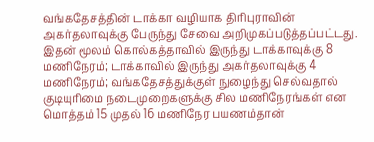வங்கதேசத்தின் டாக்கா வழியாக திரிபுராவின் அகர்தலாவுக்கு பேருந்து சேவை அறிமுகப்படுத்தப்பட்டது.
இதன் மூலம் கொல்கத்தாவில் இருந்து டாக்காவுக்கு 8 மணிநேரம்; டாக்காவில் இருந்து அகர்தலாவுக்கு 4 மணிநேரம்; வங்கதேசத்துக்குள் நுழைந்து செல்வதால் குடியுரிமை நடைமுறைகளுக்கு சில மணிநேரங்கள் என மொத்தம் 15 முதல் 16 மணிநேர பயணம்தான்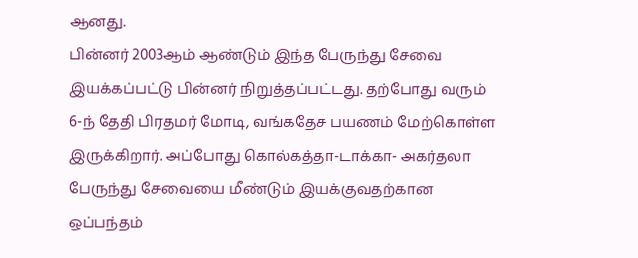ஆனது.
பின்னர் 2003ஆம் ஆண்டும் இந்த பேருந்து சேவை இயக்கப்பட்டு பின்னர் நிறுத்தப்பட்டது. தற்போது வரும் 6-ந் தேதி பிரதமர் மோடி, வங்கதேச பயணம் மேற்கொள்ள இருக்கிறார். அப்போது கொல்கத்தா-டாக்கா- அகர்தலா பேருந்து சேவையை மீண்டும் இயக்குவதற்கான ஒப்பந்தம்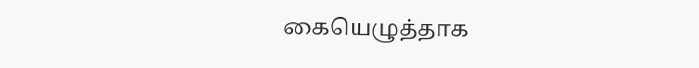கையெழுத்தாக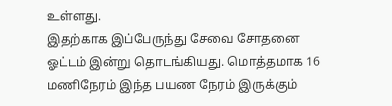உள்ளது.
இதற்காக இப்பேருந்து சேவை சோதனை ஓட்டம் இன்று தொடங்கியது. மொத்தமாக 16 மணிநேரம் இந்த பயண நேரம் இருக்கும்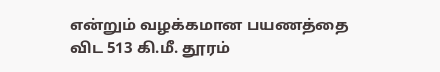என்றும் வழக்கமான பயணத்தை விட 513 கி.மீ. தூரம்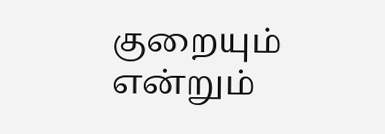குறையும் என்றும்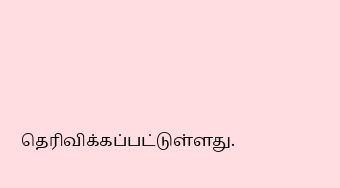தெரிவிக்கப்பட்டுள்ளது.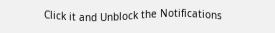Click it and Unblock the Notifications